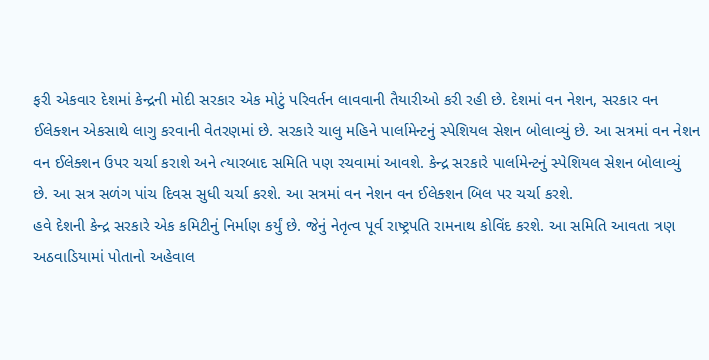ફરી એકવાર દેશમાં કેન્દ્રની મોદી સરકાર એક મોટું પરિવર્તન લાવવાની તૈયારીઓ કરી રહી છે. દેશમાં વન નેશન, સરકાર વન ઈલેક્શન એકસાથે લાગુ કરવાની વેતરણમાં છે. સરકારે ચાલુ મહિને પાર્લામેન્ટનું સ્પેશિયલ સેશન બોલાવ્યું છે. આ સત્રમાં વન નેશન વન ઈલેક્શન ઉપર ચર્ચા કરાશે અને ત્યારબાદ સમિતિ પણ રચવામાં આવશે. કેન્દ્ર સરકારે પાર્લામેન્ટનું સ્પેશિયલ સેશન બોલાવ્યું છે. આ સત્ર સળંગ પાંચ દિવસ સુધી ચર્ચા કરશે. આ સત્રમાં વન નેશન વન ઈલેક્શન બિલ પર ચર્ચા કરશે.
હવે દેશની કેન્દ્ર સરકારે એક કમિટીનું નિર્માણ કર્યું છે. જેનું નેતૃત્વ પૂર્વ રાષ્ટ્રપતિ રામનાથ કોવિંદ કરશે. આ સમિતિ આવતા ત્રણ અઠવાડિયામાં પોતાનો અહેવાલ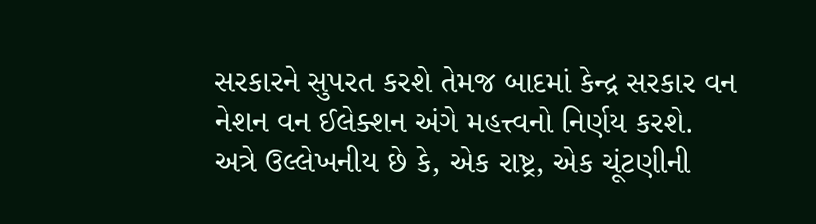સરકારને સુપરત કરશે તેમજ બાદમાં કેન્દ્ર સરકાર વન નેશન વન ઈલેક્શન અંગે મહત્ત્વનો નિર્ણય કરશે.
અત્રે ઉલ્લેખનીય છે કે, એક રાષ્ટ્ર, એક ચૂંટણીની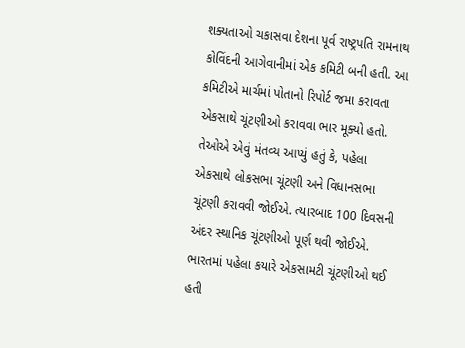શક્યતાઓ ચકાસવા દેશના પૂર્વ રાષ્ટ્રપતિ રામનાથ કોવિંદની આગેવાનીમાં એક કમિટી બની હતી. આ કમિટીએ માર્ચમાં પોતાનો રિપોર્ટ જમા કરાવતા એકસાથે ચૂંટણીઓ કરાવવા ભાર મૂક્યો હતો. તેઓએ એવું મંતવ્ય આપ્યું હતું કે, પહેલા એકસાથે લોકસભા ચૂંટણી અને વિધાનસભા ચૂંટણી કરાવવી જોઈએ. ત્યારબાદ 100 દિવસની અંદર સ્થાનિક ચૂંટણીઓ પૂર્ણ થવી જોઈએ.
ભારતમાં પહેલા કયારે એકસામટી ચૂંટણીઓ થઈ હતી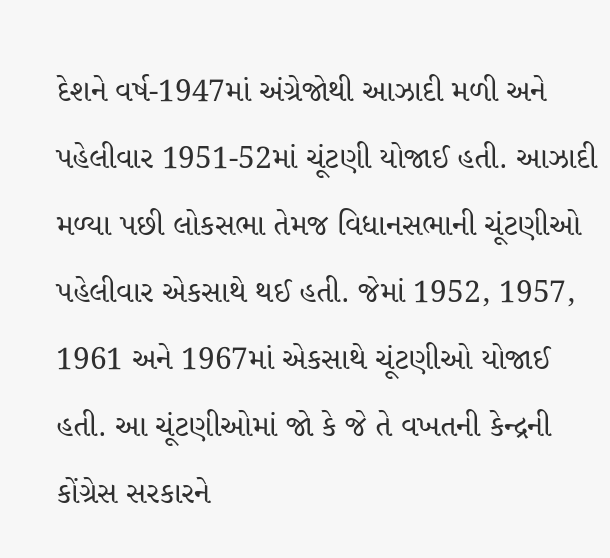દેશને વર્ષ-1947માં અંગ્રેજોથી આઝાદી મળી અને પહેલીવાર 1951-52માં ચૂંટણી યોજાઈ હતી. આઝાદી મળ્યા પછી લોકસભા તેમજ વિધાનસભાની ચૂંટણીઓ પહેલીવાર એકસાથે થઈ હતી. જેમાં 1952, 1957, 1961 અને 1967માં એકસાથે ચૂંટણીઓ યોજાઈ હતી. આ ચૂંટણીઓમાં જો કે જે તે વખતની કેન્દ્રની કોંગ્રેસ સરકારને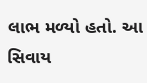લાભ મળ્યો હતો. આ સિવાય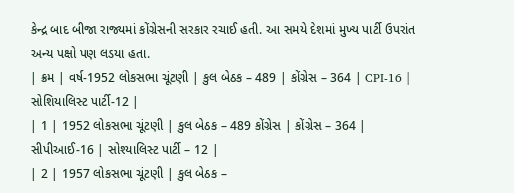કેન્દ્ર બાદ બીજા રાજ્યમાં કોંગ્રેસની સરકાર રચાઈ હતી. આ સમયે દેશમાં મુખ્ય પાર્ટી ઉપરાંત અન્ય પક્ષો પણ લડયા હતા.
| ક્રમ | વર્ષ-1952 લોકસભા ચૂંટણી | કુલ બેઠક – 489 | કોંગ્રેસ – 364 | CPI-16 | સોશિયાલિસ્ટ પાર્ટી-12 |
| 1 | 1952 લોકસભા ચૂંટણી | કુલ બેઠક – 489 કોંગ્રેસ | કોંગ્રેસ – 364 | સીપીઆઈ-16 | સોશ્યાલિસ્ટ પાર્ટી – 12 |
| 2 | 1957 લોકસભા ચૂંટણી | કુલ બેઠક –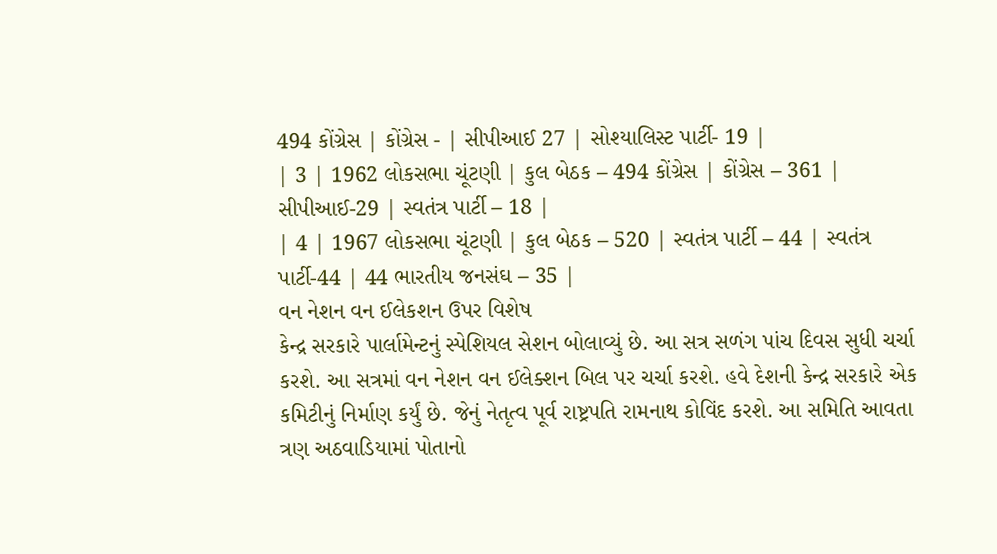494 કોંગ્રેસ | કોંગ્રેસ - | સીપીઆઈ 27 | સોશ્યાલિસ્ટ પાર્ટી- 19 |
| 3 | 1962 લોકસભા ચૂંટણી | કુલ બેઠક – 494 કોંગ્રેસ | કોંગ્રેસ – 361 | સીપીઆઈ-29 | સ્વતંત્ર પાર્ટી – 18 |
| 4 | 1967 લોકસભા ચૂંટણી | કુલ બેઠક – 520 | સ્વતંત્ર પાર્ટી – 44 | સ્વતંત્ર પાર્ટી-44 | 44 ભારતીય જનસંઘ – 35 |
વન નેશન વન ઈલેકશન ઉપર વિશેષ
કેન્દ્ર સરકારે પાર્લામેન્ટનું સ્પેશિયલ સેશન બોલાવ્યું છે. આ સત્ર સળંગ પાંચ દિવસ સુધી ચર્ચા કરશે. આ સત્રમાં વન નેશન વન ઈલેક્શન બિલ પર ચર્ચા કરશે. હવે દેશની કેન્દ્ર સરકારે એક કમિટીનું નિર્માણ કર્યું છે. જેનું નેતૃત્વ પૂર્વ રાષ્ટ્રપતિ રામનાથ કોવિંદ કરશે. આ સમિતિ આવતા ત્રણ અઠવાડિયામાં પોતાનો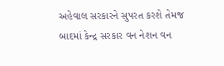અહેવાલ સરકારને સુપરત કરશે તેમજ બાદમાં કેન્દ્ર સરકાર વન નેશન વન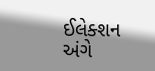ઈલેક્શન અંગે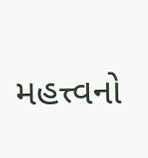મહત્ત્વનો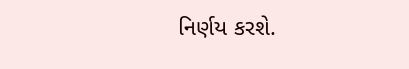નિર્ણય કરશે.